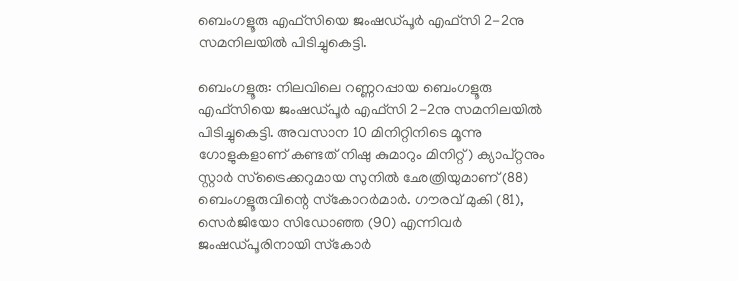ബെംഗളൂരു എഫ്‌സിയെ ജംഷഡ്പൂര്‍ എഫ്‌സി 2-2നു സമനിലയില്‍ പിടിച്ചുകെട്ടി.

ബെംഗളൂരു: നിലവിലെ റണ്ണറപ്പായ ബെംഗളൂരു എഫ്‌സിയെ ജംഷഡ്പൂര്‍ എഫ്‌സി 2-2നു സമനിലയില്‍ പിടിച്ചുകെട്ടി. അവസാന 10 മിനിറ്റിനിടെ മൂന്നു ഗോളുകളാണ് കണ്ടത് നിഷു കുമാറും മിനിറ്റ്) ക്യാപ്റ്റനും സ്റ്റാര്‍ സ്‌ട്രൈക്കറുമായ സുനില്‍ ഛേത്രിയുമാണ് (88) ബെംഗളൂരുവിന്റെ സ്‌കോറര്‍മാര്‍. ഗൗരവ് മുകി (81), സെര്‍ജിയോ സിഡോഞ്ഞ (90) എന്നിവര്‍ ജംഷഡ്പൂരിനായി സ്‌കോര്‍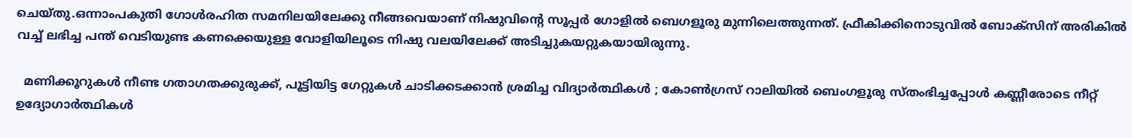ചെയ്തു.ഒന്നാംപകുതി ഗോള്‍രഹിത സമനിലയിലേക്കു നീങ്ങവെയാണ് നിഷുവിന്റെ സൂപ്പര്‍ ഗോളില്‍ ബെഗളൂരു മുന്നിലെത്തുന്നത്. ഫ്രീകിക്കിനൊടുവില്‍ ബോക്‌സിന് അരികില്‍ വച്ച് ലഭിച്ച പന്ത് വെടിയുണ്ട കണക്കെയുള്ള വോളിയിലൂടെ നിഷു വലയിലേക്ക് അടിച്ചുകയറ്റുകയായിരുന്നു.

  മണിക്കൂറുകൾ നീണ്ട ഗതാഗതക്കുരുക്ക്, പൂട്ടിയിട്ട ഗേറ്റുകൾ ചാടിക്കടക്കാൻ ശ്രമിച്ച വിദ്യാർത്ഥികൾ ; കോൺഗ്രസ് റാലിയിൽ ബെംഗളൂരു സ്തംഭിച്ചപ്പോൾ കണ്ണീരോടെ നീറ്റ് ഉദ്യോഗാർത്ഥികൾ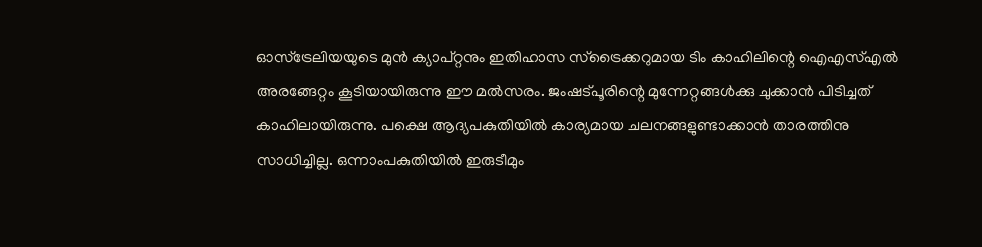ഓസ്‌ട്രേലിയയുടെ മുന്‍ ക്യാപ്റ്റനും ഇതിഹാസ സ്‌ട്രൈക്കറുമായ ടിം കാഹിലിന്റെ ഐഎസ്എല്‍ അരങ്ങേറ്റം കൂടിയായിരുന്നു ഈ മല്‍സരം. ജംഷട്പൂരിന്റെ മുന്നേറ്റങ്ങള്‍ക്കു ചുക്കാന്‍ പിടിച്ചത് കാഹിലായിരുന്നു. പക്ഷെ ആദ്യപകുതിയില്‍ കാര്യമായ ചലനങ്ങളുണ്ടാക്കാന്‍ താരത്തിനു സാധിച്ചില്ല. ഒന്നാംപകുതിയില്‍ ഇരുടീമും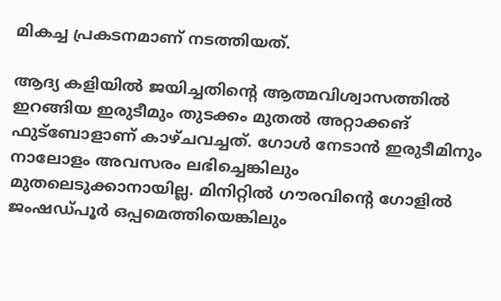മികച്ച പ്രകടനമാണ് നടത്തിയത്.

ആദ്യ കളിയില്‍ ജയിച്ചതിന്റെ ആത്മവിശ്വാസത്തില്‍ ഇറങ്ങിയ ഇരുടീമും തുടക്കം മുതല്‍ അറ്റാക്കങ് ഫുട്‌ബോളാണ് കാഴ്ചവച്ചത്. ഗോള്‍ നേടാന്‍ ഇരുടീമിനും നാലോളം അവസരം ലഭിച്ചെങ്കിലും മുതലെടുക്കാനായില്ല. മിനിറ്റില്‍ ഗൗരവിന്റെ ഗോളില്‍ ജംഷഡ്പൂര്‍ ഒപ്പമെത്തിയെങ്കിലും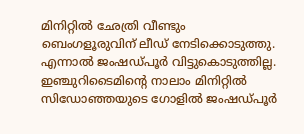മിനിറ്റില്‍ ഛേത്രി വീണ്ടും ബെംഗളൂരുവിന് ലീഡ് നേടിക്കൊടുത്തു. എന്നാല്‍ ജംഷഡ്പൂര്‍ വിട്ടുകൊടുത്തില്ല. ഇഞ്ചുറിടൈമിന്റെ നാലാം മിനിറ്റില്‍ സിഡോഞ്ഞയുടെ ഗോളില്‍ ജംഷഡ്പൂര്‍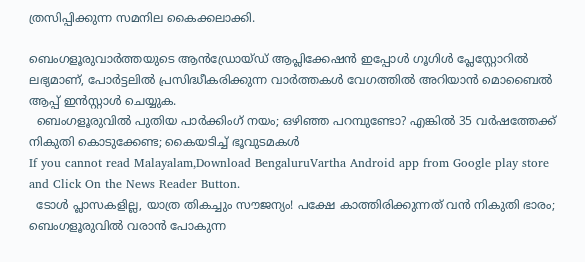ത്രസിപ്പിക്കുന്ന സമനില കൈക്കലാക്കി.

ബെംഗളൂരുവാർത്തയുടെ ആൻഡ്രോയ്ഡ് ആപ്ലിക്കേഷൻ ഇപ്പോൾ ഗൂഗിൾ പ്ലേസ്റ്റോറിൽ ലഭ്യമാണ്, പോർട്ടലിൽ പ്രസിദ്ധീകരിക്കുന്ന വാർത്തകൾ വേഗത്തിൽ അറിയാൻ മൊബൈൽ ആപ്പ് ഇൻസ്റ്റാൾ ചെയ്യുക.
  ബെംഗളൂരുവിൽ പുതിയ പാർക്കിംഗ് നയം; ഒഴിഞ്ഞ പറമ്പുണ്ടോ? എങ്കിൽ 35 വർഷത്തേക്ക് നികുതി കൊടുക്കേണ്ട; കൈയടിച്ച് ഭൂവുടമകൾ
If you cannot read Malayalam,Download BengaluruVartha Android app from Google play store and Click On the News Reader Button.
  ടോൾ പ്ലാസകളില്ല, യാത്ര തികച്ചും സൗജന്യം! പക്ഷേ കാത്തിരിക്കുന്നത് വൻ നികുതി ഭാരം; ബെംഗളൂരുവിൽ വരാൻ പോകുന്ന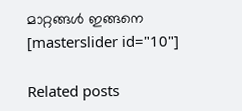മാറ്റങ്ങൾ ഇങ്ങനെ
[masterslider id="10"]

Related posts